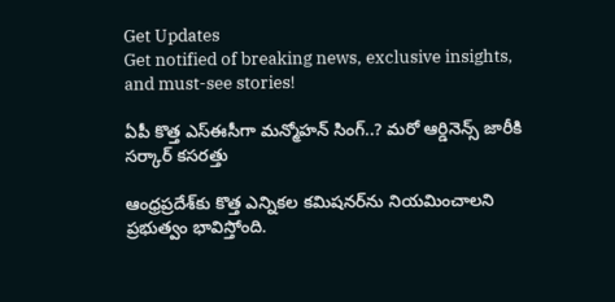Get Updates
Get notified of breaking news, exclusive insights, and must-see stories!

ఏపీ కొత్త ఎస్ఈసీగా మన్మోహన్ సింగ్..? మరో ఆర్డినెన్స్ జారీకి సర్కార్ కసరత్తు

ఆంధ్రప్రదేశ్‌కు కొత్త ఎన్నికల కమిషనర్‌ను నియమించాలని ప్రభుత్వం భావిస్తోంది.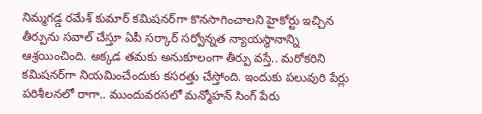నిమ్మగడ్డ రమేశ్ కుమార్ కమిషనర్‌గా కొనసాగించాలని హైకోర్టు ఇచ్చిన తీర్పును సవాల్ చేస్తూ ఏపీ సర్కార్ సర్వోన్నత న్యాయస్థానాన్ని ఆశ్రయించింది. అక్కడ తమకు అనుకూలంగా తీర్పు వస్తే.. మరోకరిని కమిషనర్‌గా నియమించేందుకు కసరత్తు చేస్తోంది. ఇందుకు పలువురి పేర్లు పరిశీలనలో రాగా.. ముందువరసలో మన్మోహన్ సింగ్ పేరు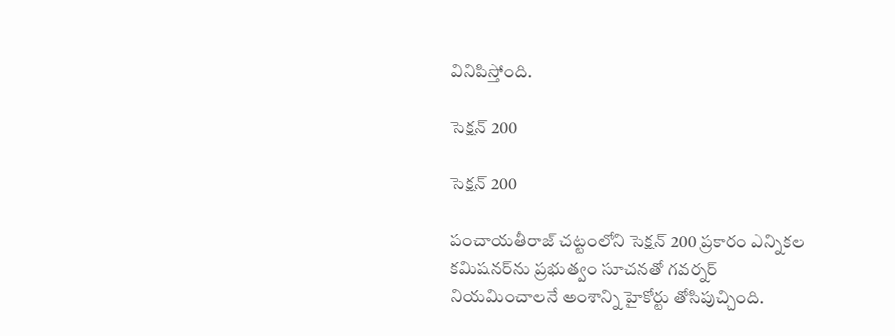వినిపిస్తోంది.

సెక్షన్ 200

సెక్షన్ 200

పంచాయతీరాజ్ చట్టంలోని సెక్షన్ 200 ప్రకారం ఎన్నికల కమిషనర్‌ను ప్రభుత్వం సూచనతో గవర్నర్ నియమించాలనే అంశాన్ని హైకోర్టు తోసిపుచ్చింది.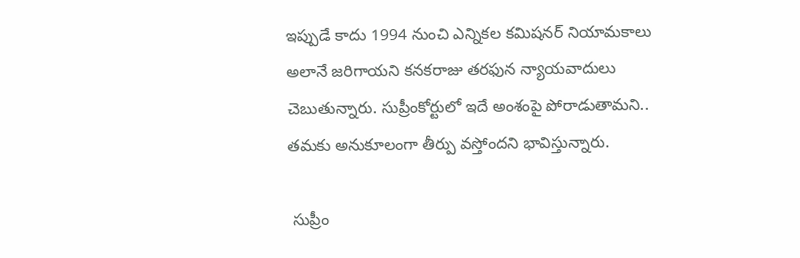ఇప్పుడే కాదు 1994 నుంచి ఎన్నికల కమిషనర్ నియామకాలు అలానే జరిగాయని కనకరాజు తరఫున న్యాయవాదులు చెబుతున్నారు. సుప్రీంకోర్టులో ఇదే అంశంపై పోరాడుతామని.. తమకు అనుకూలంగా తీర్పు వస్తోందని భావిస్తున్నారు.

 సుప్రీం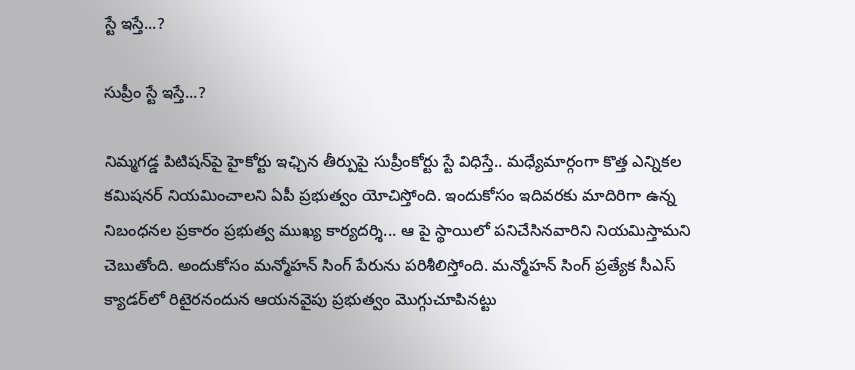స్టే ఇస్తే...?

సుప్రీం స్టే ఇస్తే...?

నిమ్మగడ్డ పిటిషన్‌పై హైకోర్టు ఇఛ్చిన తీర్పుపై సుప్రీంకోర్టు స్టే విధిస్తే.. మధ్యేమార్గంగా కొత్త ఎన్నికల కమిషనర్ నియమించాలని ఏపీ ప్రభుత్వం యోచిస్తోంది. ఇందుకోసం ఇదివరకు మాదిరిగా ఉన్న నిబంధనల ప్రకారం ప్రభుత్వ ముఖ్య కార్యదర్శి... ఆ పై స్థాయిలో పనిచేసినవారిని నియమిస్తామని చెబుతోంది. అందుకోసం మన్మోహన్ సింగ్ పేరును పరిశీలిస్తోంది. మన్మోహన్ సింగ్ ప్రత్యేక సీఎస్ క్యాడర్‌లో రిటైరనందున ఆయనవైపు ప్రభుత్వం మొగ్గుచూపినట్టు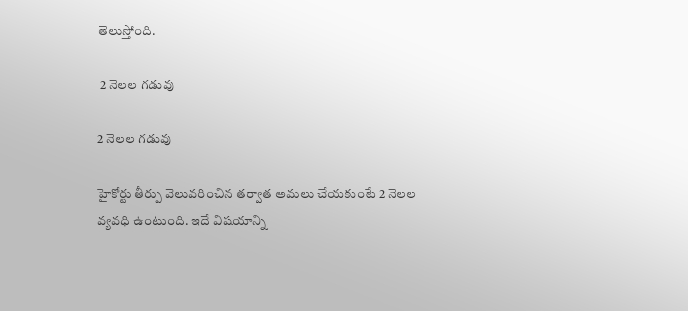తెలుస్తోంది.

 2 నెలల గడువు

2 నెలల గడువు

హైకోర్టు తీర్పు వెలువరించిన తర్వాత అమలు చేయకుంటే 2 నెలల వ్యవధి ఉంటుంది. ఇదే విషయాన్ని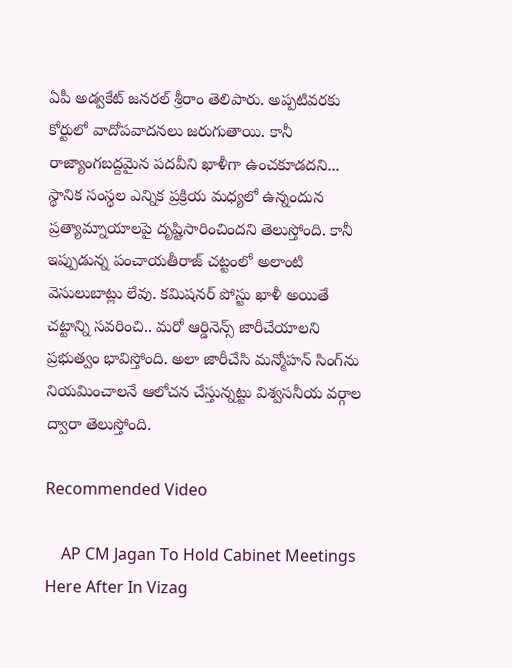ఏపీ అడ్వకేట్ జనరల్ శ్రీరాం తెలిపారు. అప్పటివరకు కోర్టులో వాదోపవాదనలు జరుగుతాయి. కానీ రాజ్యాంగబద్దమైన పదవీని ఖాళీగా ఉంచకూడదని... స్థానిక సంస్థల ఎన్నిక ప్రక్రియ మధ్యలో ఉన్నందున ప్రత్యామ్నాయాలపై దృష్టిసారించిందని తెలుస్తోంది. కానీ ఇప్పుడున్న పంచాయతీరాజ్ చట్టంలో అలాంటి వెసులుబాట్లు లేవు. కమిషనర్ పోస్టు ఖాళీ అయితే చట్టాన్ని సవరించి.. మరో ఆర్డినెన్స్ జారీచేయాలని ప్రభుత్వం భావిస్తోంది. అలా జారీచేసి మన్మోహన్ సింగ్‌ను నియమించాలనే ఆలోచన చేస్తున్నట్టు విశ్వసనీయ వర్గాల ద్వారా తెలుస్తోంది.

Recommended Video

    AP CM Jagan To Hold Cabinet Meetings Here After In Vizag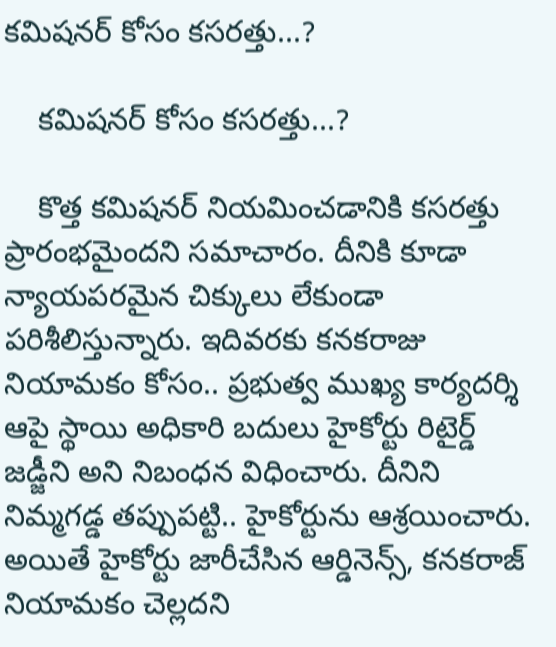కమిషనర్ కోసం కసరత్తు...?

    కమిషనర్ కోసం కసరత్తు...?

    కొత్త కమిషనర్ నియమించడానికి కసరత్తు ప్రారంభమైందని సమాచారం. దీనికి కూడా న్యాయపరమైన చిక్కులు లేకుండా పరిశీలిస్తున్నారు. ఇదివరకు కనకరాజు నియామకం కోసం.. ప్రభుత్వ ముఖ్య కార్యదర్శి ఆపై స్థాయి అధికారి బదులు హైకోర్టు రిటైర్డ్ జడ్జీని అని నిబంధన విధించారు. దీనిని నిమ్మగడ్డ తప్పుపట్టి.. హైకోర్టును ఆశ్రయించారు. అయితే హైకోర్టు జారీచేసిన ఆర్డినెన్స్, కనకరాజ్ నియామకం చెల్లదని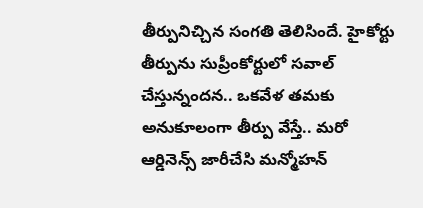తీర్పునిచ్చిన సంగతి తెలిసిందే. హైకోర్టు తీర్పును సుప్రీంకోర్టులో సవాల్ చేస్తున్నందన.. ఒకవేళ తమకు అనుకూలంగా తీర్పు వేస్తే.. మరో ఆర్డినెన్స్ జారీచేసి మన్మోహన్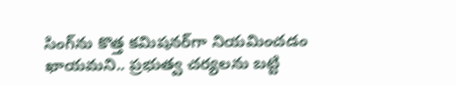సింగ్‌ను కొత్త కమిషనర్‌గా నియమించడం ఖాయమని.. ప్రభుత్వ చర్యలను బట్టి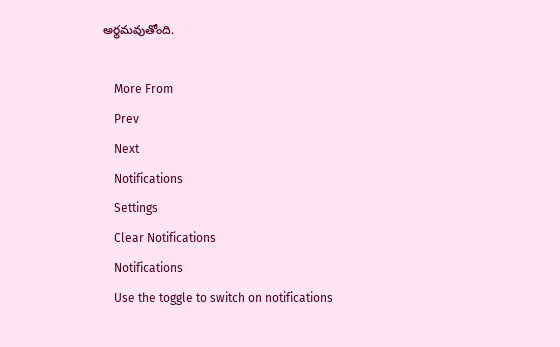అర్థమవుతోంది.

    More From
    Prev
    Next
    Notifications
    Settings
    Clear Notifications
    Notifications
    Use the toggle to switch on notifications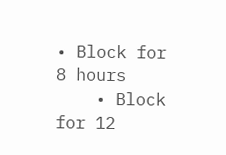• Block for 8 hours
    • Block for 12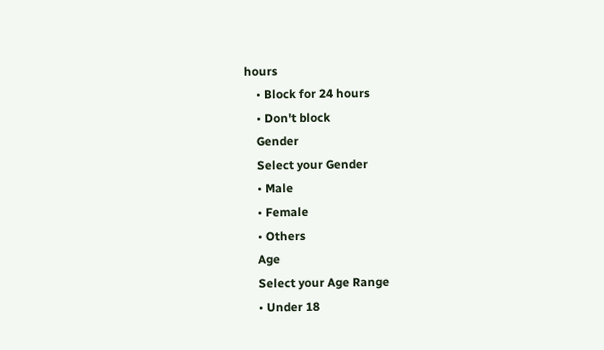hours
    • Block for 24 hours
    • Don't block
    Gender
    Select your Gender
    • Male
    • Female
    • Others
    Age
    Select your Age Range
    • Under 18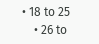• 18 to 25
    • 26 to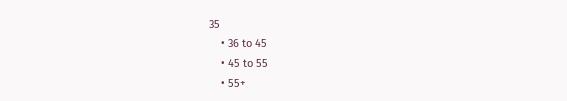35
    • 36 to 45
    • 45 to 55
    • 55+